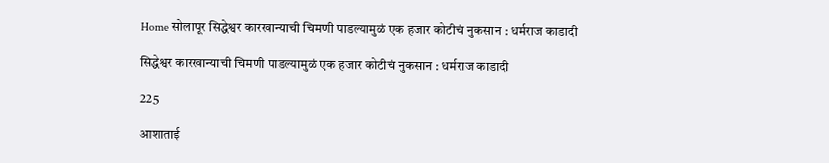Home सोलापूर सिद्धेश्वर कारखान्याची चिमणी पाडल्यामुळं एक हजार कोटीचं नुकसान : धर्मराज काडादी

सिद्धेश्वर कारखान्याची चिमणी पाडल्यामुळं एक हजार कोटीचं नुकसान : धर्मराज काडादी

225

आशाताई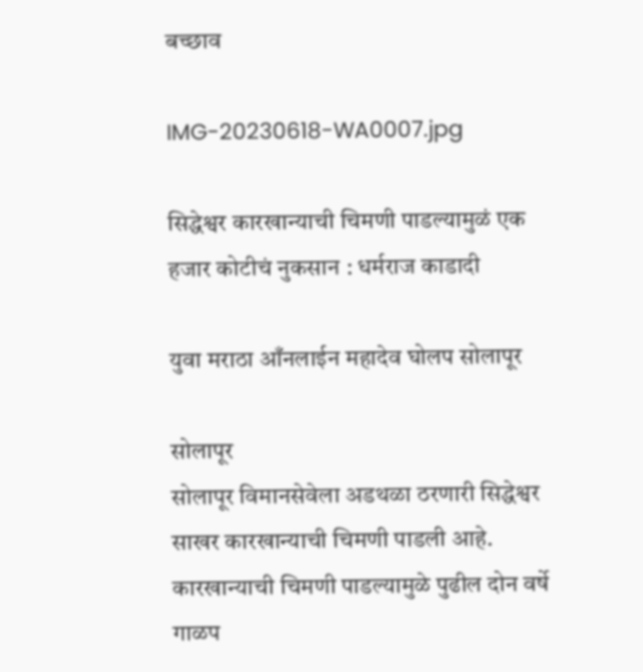बच्छाव

IMG-20230618-WA0007.jpg

सिद्धेश्वर कारखान्याची चिमणी पाडल्यामुळं एक हजार कोटीचं नुकसान : धर्मराज काडादी

युवा मराठा आँनलाईन महादेव घोलप सोलापूर

सोलापूर
सोलापूर विमानसेवेला अडथळा ठरणारी सिद्धेश्वर साखर कारखान्याची चिमणी पाडली आहे. कारखान्याची चिमणी पाडल्यामुळे पुढील दोन वर्षे गाळप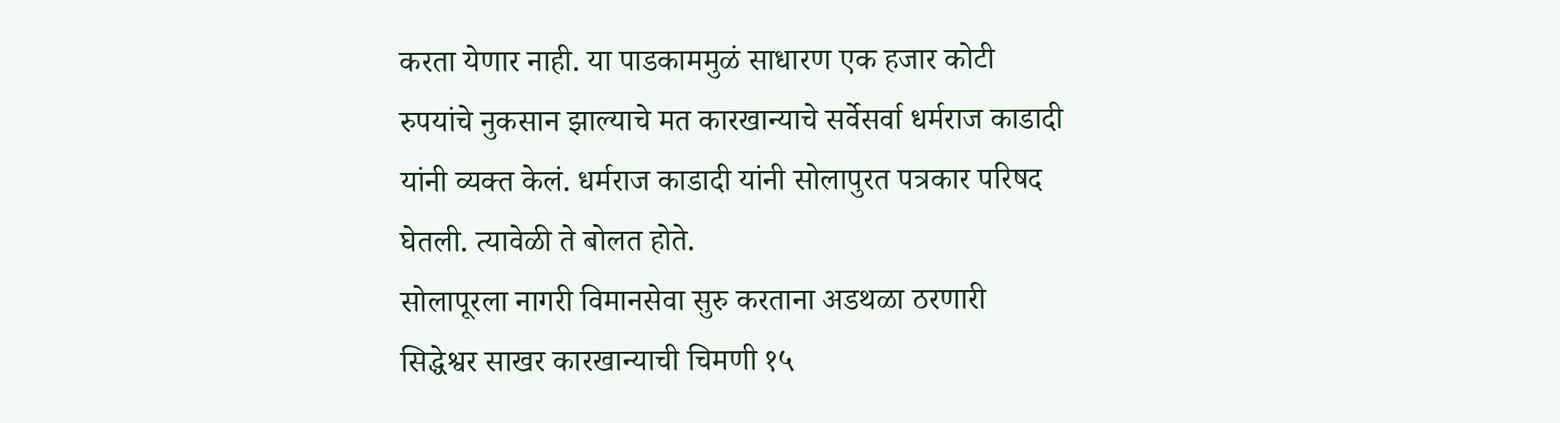करता येणार नाही. या पाडकाममुळं साधारण एक हजार कोटी रुपयांचे नुकसान झाल्याचे मत कारखान्याचे सर्वेसर्वा धर्मराज काडादी यांनी व्यक्त केलं. धर्मराज काडादी यांनी सोलापुरत पत्रकार परिषद घेतली. त्यावेळी ते बोलत होते.
सोलापूरला नागरी विमानसेवा सुरु करताना अडथळा ठरणारी सिद्धेश्वर साखर कारखान्याची चिमणी १५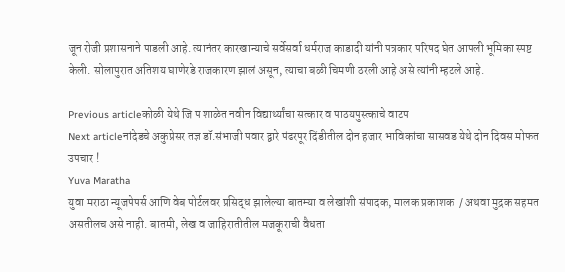जून रोजी प्रशासनाने पाडली आहे. त्यानंतर कारखान्याचे सर्वेसर्वा धर्मराज काडादी यांनी पत्रकार परिषद घेत आपली भूमिका स्पष्ट केली. सोलापुरात अतिशय घाणेरडे राजकारण झालं असून, त्याचा बळी चिमणी ठरली आहे असे त्यांनी म्हटले आहे.

Previous articleकोळी येथे जि प शाळेत नवीन विद्यार्थ्यांचा सत्कार व पाठयपुस्त्काचे वाटप
Next articleनांदेडचे अकुप्रेसर तज्ञ डॉ.संभाजी पवार द्वारे पंढरपूर दिंडीतील दोन हजार भाविकांचा सासवड येथे दोन दिवस मोफत उपचार !
Yuva Maratha
युवा मराठा न्यूजपेपर्स आणि वेब पोर्टलवर प्रसिद्ध झालेल्या बातम्या व लेखांशी संपादक, मालक प्रकाशक  / अथवा मुद्रक सहमत असतीलच असे नाही. बातमी, लेख व जाहिरातीतील मजकूराची वैधता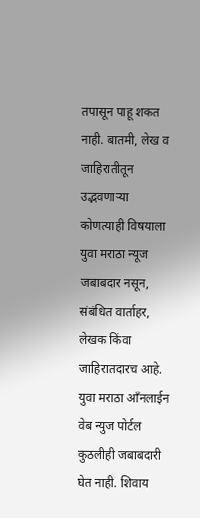तपासून पाहू शकत नाही. बातमी, लेख व जाहिरातीतून उद्भवणाऱ्या कोणत्याही विषयाला युवा मराठा न्यूज जबाबदार नसून, संबंधित वार्ताहर, लेखक किंवा जाहिरातदारच आहे. युवा मराठा आँनलाईन वेब न्युज पोर्टल कुठलीही जबाबदारी घेत नाही. शिवाय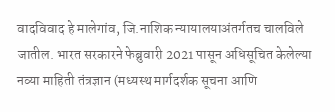वादविवाद हे मालेगांव, जि.नाशिक न्यायालयाअंतर्गतच चालविले जातील. भारत सरकारने फेब्रुवारी 2021 पासून अधिसूचित केलेल्या नव्या माहिती तंत्रज्ञान (मध्यस्थ मार्गदर्शक सूचना आणि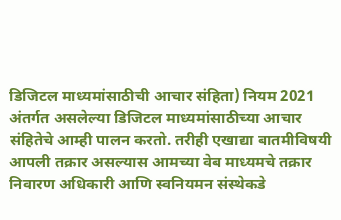डिजिटल माध्यमांसाठीची आचार संहिता) नियम 2021 अंतर्गत असलेल्या डिजिटल माध्यमांसाठीच्या आचार संहितेचे आम्ही पालन करतो. तरीही एखाद्या बातमीविषयी आपली तक्रार असल्यास आमच्या वेब माध्यमचे तक्रार निवारण अधिकारी आणि स्वनियमन संस्थेकडे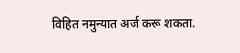विहित नमुन्यात अर्ज करू शकता.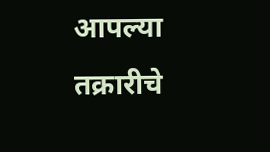आपल्या तक्रारीचे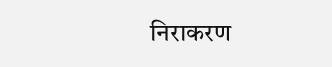निराकरण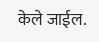केले जाईल.